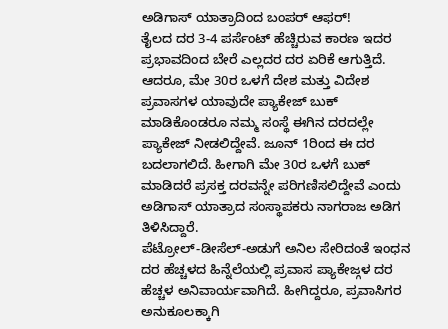ಅಡಿಗಾಸ್ ಯಾತ್ರಾದಿಂದ ಬಂಪರ್ ಆಫರ್!
ತೈಲದ ದರ 3-4 ಪರ್ಸೆಂಟ್ ಹೆಚ್ಚಿರುವ ಕಾರಣ ಇದರ ಪ್ರಭಾವದಿಂದ ಬೇರೆ ಎಲ್ಲದರ ದರ ಏರಿಕೆ ಆಗುತ್ತಿದೆ. ಆದರೂ, ಮೇ 30ರ ಒಳಗೆ ದೇಶ ಮತ್ತು ವಿದೇಶ ಪ್ರವಾಸಗಳ ಯಾವುದೇ ಪ್ಯಾಕೇಜ್ ಬುಕ್ ಮಾಡಿಕೊಂಡರೂ ನಮ್ಮ ಸಂಸ್ಥೆ ಈಗಿನ ದರದಲ್ಲೇ ಪ್ಯಾಕೇಜ್ ನೀಡಲಿದ್ದೇವೆ. ಜೂನ್ 1ರಿಂದ ಈ ದರ ಬದಲಾಗಲಿದೆ. ಹೀಗಾಗಿ ಮೇ 30ರ ಒಳಗೆ ಬುಕ್ ಮಾಡಿದರೆ ಪ್ರಸಕ್ತ ದರವನ್ನೇ ಪರಿಗಣಿಸಲಿದ್ದೇವೆ ಎಂದು ಅಡಿಗಾಸ್ ಯಾತ್ರಾದ ಸಂಸ್ಥಾಪಕರು ನಾಗರಾಜ ಅಡಿಗ ತಿಳಿಸಿದ್ದಾರೆ.
ಪೆಟ್ರೋಲ್-ಡೀಸೆಲ್-ಅಡುಗೆ ಅನಿಲ ಸೇರಿದಂತೆ ಇಂಧನ ದರ ಹೆಚ್ಚಳದ ಹಿನ್ನೆಲೆಯಲ್ಲಿ ಪ್ರವಾಸ ಪ್ಯಾಕೇಜ್ಗಳ ದರ ಹೆಚ್ಚಳ ಅನಿವಾರ್ಯವಾಗಿದೆ. ಹೀಗಿದ್ದರೂ, ಪ್ರವಾಸಿಗರ ಅನುಕೂಲಕ್ಕಾಗಿ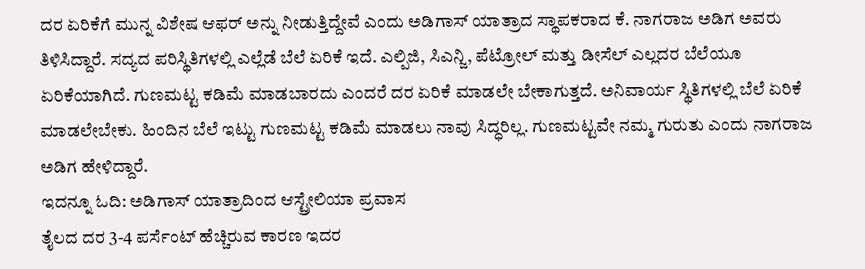ದರ ಏರಿಕೆಗೆ ಮುನ್ನ ವಿಶೇಷ ಆಫರ್ ಅನ್ನು ನೀಡುತ್ತಿದ್ದೇವೆ ಎಂದು ಅಡಿಗಾಸ್ ಯಾತ್ರಾದ ಸ್ಥಾಪಕರಾದ ಕೆ. ನಾಗರಾಜ ಅಡಿಗ ಅವರು ತಿಳಿಸಿದ್ದಾರೆ. ಸದ್ಯದ ಪರಿಸ್ಥಿತಿಗಳಲ್ಲಿ ಎಲ್ಲೆಡೆ ಬೆಲೆ ಏರಿಕೆ ಇದೆ. ಎಲ್ಪಿಜಿ, ಸಿಎನ್ಜಿ, ಪೆಟ್ರೋಲ್ ಮತ್ತು ಡೀಸೆಲ್ ಎಲ್ಲದರ ಬೆಲೆಯೂ ಏರಿಕೆಯಾಗಿದೆ. ಗುಣಮಟ್ಟ ಕಡಿಮೆ ಮಾಡಬಾರದು ಎಂದರೆ ದರ ಏರಿಕೆ ಮಾಡಲೇ ಬೇಕಾಗುತ್ತದೆ. ಅನಿವಾರ್ಯ ಸ್ಥಿತಿಗಳಲ್ಲಿ ಬೆಲೆ ಏರಿಕೆ ಮಾಡಲೇಬೇಕು. ಹಿಂದಿನ ಬೆಲೆ ಇಟ್ಟು ಗುಣಮಟ್ಟ ಕಡಿಮೆ ಮಾಡಲು ನಾವು ಸಿದ್ಧರಿಲ್ಲ. ಗುಣಮಟ್ಟವೇ ನಮ್ಮ ಗುರುತು ಎಂದು ನಾಗರಾಜ ಅಡಿಗ ಹೇಳಿದ್ದಾರೆ.
ಇದನ್ನೂ ಓದಿ: ಅಡಿಗಾಸ್ ಯಾತ್ರಾದಿಂದ ಆಸ್ಟ್ರೇಲಿಯಾ ಪ್ರವಾಸ
ತೈಲದ ದರ 3-4 ಪರ್ಸೆಂಟ್ ಹೆಚ್ಚಿರುವ ಕಾರಣ ಇದರ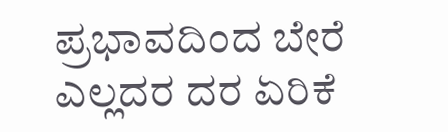ಪ್ರಭಾವದಿಂದ ಬೇರೆ ಎಲ್ಲದರ ದರ ಏರಿಕೆ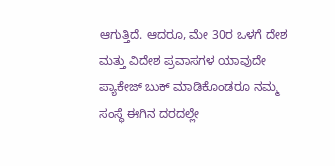ಆಗುತ್ತಿದೆ. ಆದರೂ, ಮೇ 30ರ ಒಳಗೆ ದೇಶ ಮತ್ತು ವಿದೇಶ ಪ್ರವಾಸಗಳ ಯಾವುದೇ ಪ್ಯಾಕೇಜ್ ಬುಕ್ ಮಾಡಿಕೊಂಡರೂ ನಮ್ಮ ಸಂಸ್ಥೆ ಈಗಿನ ದರದಲ್ಲೇ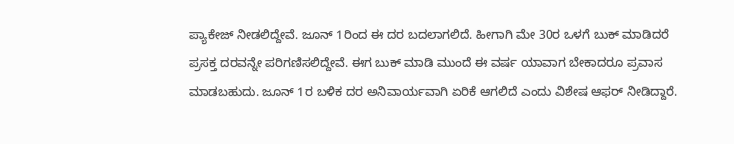ಪ್ಯಾಕೇಜ್ ನೀಡಲಿದ್ದೇವೆ. ಜೂನ್ 1ರಿಂದ ಈ ದರ ಬದಲಾಗಲಿದೆ. ಹೀಗಾಗಿ ಮೇ 30ರ ಒಳಗೆ ಬುಕ್ ಮಾಡಿದರೆ ಪ್ರಸಕ್ತ ದರವನ್ನೇ ಪರಿಗಣಿಸಲಿದ್ದೇವೆ. ಈಗ ಬುಕ್ ಮಾಡಿ ಮುಂದೆ ಈ ವರ್ಷ ಯಾವಾಗ ಬೇಕಾದರೂ ಪ್ರವಾಸ ಮಾಡಬಹುದು. ಜೂನ್ 1ರ ಬಳಿಕ ದರ ಅನಿವಾರ್ಯವಾಗಿ ಏರಿಕೆ ಆಗಲಿದೆ ಎಂದು ವಿಶೇಷ ಆಫರ್ ನೀಡಿದ್ದಾರೆ.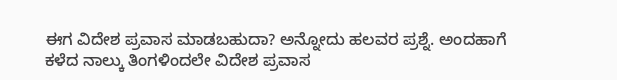ಈಗ ವಿದೇಶ ಪ್ರವಾಸ ಮಾಡಬಹುದಾ? ಅನ್ನೋದು ಹಲವರ ಪ್ರಶ್ನೆ. ಅಂದಹಾಗೆ ಕಳೆದ ನಾಲ್ಕು ತಿಂಗಳಿಂದಲೇ ವಿದೇಶ ಪ್ರವಾಸ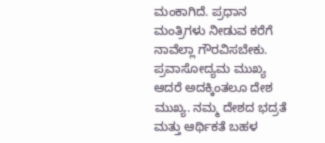ಮಂಕಾಗಿದೆ. ಪ್ರಧಾನ ಮಂತ್ರಿಗಳು ನೀಡುವ ಕರೆಗೆ ನಾವೆಲ್ಲಾ ಗೌರವಿಸಬೇಕು. ಪ್ರವಾಸೋದ್ಯಮ ಮುಖ್ಯ ಆದರೆ ಅದಕ್ಕಿಂತಲೂ ದೇಶ ಮುಖ್ಯ. ನಮ್ಮ ದೇಶದ ಭದ್ರತೆ ಮತ್ತು ಆರ್ಥಿಕತೆ ಬಹಳ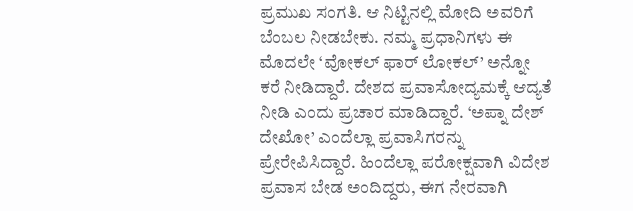ಪ್ರಮುಖ ಸಂಗತಿ. ಆ ನಿಟ್ಟಿನಲ್ಲಿ ಮೋದಿ ಅವರಿಗೆ ಬೆಂಬಲ ನೀಡಬೇಕು. ನಮ್ಮ ಪ್ರಧಾನಿಗಳು ಈ ಮೊದಲೇ ‘ವೋಕಲ್ ಫಾರ್ ಲೋಕಲ್’ ಅನ್ನೋ ಕರೆ ನೀಡಿದ್ದಾರೆ. ದೇಶದ ಪ್ರವಾಸೋದ್ಯಮಕ್ಕೆ ಆದ್ಯತೆ ನೀಡಿ ಎಂದು ಪ್ರಚಾರ ಮಾಡಿದ್ದಾರೆ. ‘ಅಪ್ನಾ ದೇಶ್ ದೇಖೋ’ ಎಂದೆಲ್ಲಾ ಪ್ರವಾಸಿಗರನ್ನು ಪ್ರೇರೇಪಿಸಿದ್ದಾರೆ. ಹಿಂದೆಲ್ಲಾ ಪರೋಕ್ಷವಾಗಿ ವಿದೇಶ ಪ್ರವಾಸ ಬೇಡ ಅಂದಿದ್ದರು, ಈಗ ನೇರವಾಗಿ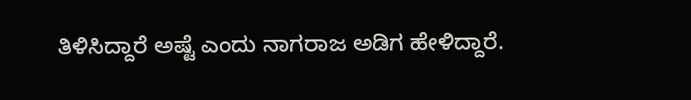ತಿಳಿಸಿದ್ದಾರೆ ಅಷ್ಟೆ ಎಂದು ನಾಗರಾಜ ಅಡಿಗ ಹೇಳಿದ್ದಾರೆ.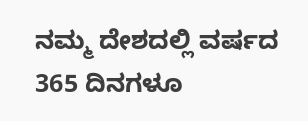ನಮ್ಮ ದೇಶದಲ್ಲಿ ವರ್ಷದ 365 ದಿನಗಳೂ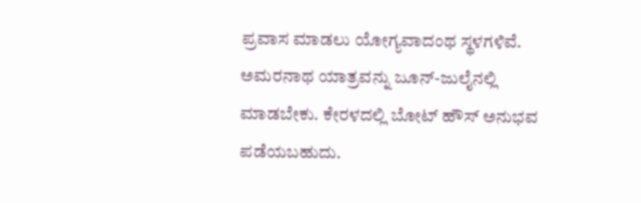ಪ್ರವಾಸ ಮಾಡಲು ಯೋಗ್ಯವಾದಂಥ ಸ್ಥಳಗಳಿವೆ. ಅಮರನಾಥ ಯಾತ್ರವನ್ನು ಜೂನ್-ಜುಲೈನಲ್ಲಿ ಮಾಡಬೇಕು. ಕೇರಳದಲ್ಲಿ ಬೋಟ್ ಹೌಸ್ ಅನುಭವ ಪಡೆಯಬಹುದು.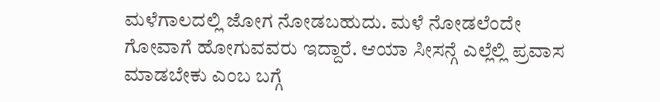ಮಳೆಗಾಲದಲ್ಲಿ ಜೋಗ ನೋಡಬಹುದು. ಮಳೆ ನೋಡಲೆಂದೇ ಗೋವಾಗೆ ಹೋಗುವವರು ಇದ್ದಾರೆ. ಆಯಾ ಸೀಸನ್ಗೆ ಎಲ್ಲೆಲ್ಲಿ ಪ್ರವಾಸ ಮಾಡಬೇಕು ಎಂಬ ಬಗ್ಗೆ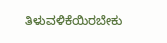ತಿಳುವಳಿಕೆಯಿರಬೇಕು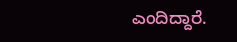ಎಂದಿದ್ದಾರೆ.